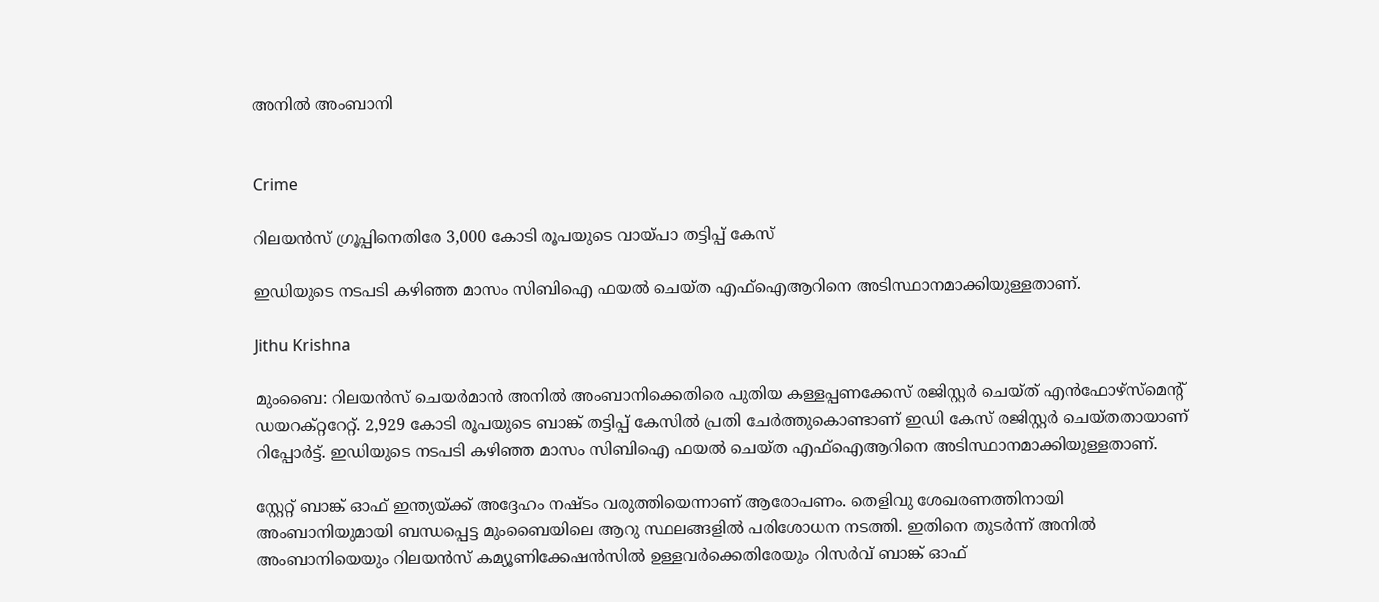അനിൽ അംബാനി


Crime

റിലയൻസ് ഗ്രൂപ്പിനെതിരേ 3,000 കോടി രൂപയുടെ വായ്പാ തട്ടിപ്പ് കേസ്

ഇഡിയുടെ നടപടി കഴിഞ്ഞ മാസം സിബിഐ ഫയൽ ചെയ്ത എഫ്ഐആറിനെ അടിസ്ഥാനമാക്കിയുള്ളതാണ്.

Jithu Krishna

മുംബൈ: റിലയൻസ് ചെയർമാൻ അനിൽ അംബാനിക്കെതിരെ പുതിയ കള്ളപ്പണക്കേസ് രജിസ്റ്റർ ചെയ്ത് എൻഫോഴ്സ്മെന്‍റ് ഡയറക്റ്ററേറ്റ്. 2,929 കോടി രൂപയുടെ ബാങ്ക് തട്ടിപ്പ് കേസിൽ പ്രതി ചേർത്തുകൊണ്ടാണ് ഇഡി കേസ് രജിസ്റ്റർ ചെയ്തതായാണ് റിപ്പോർട്ട്. ഇഡിയുടെ നടപടി കഴിഞ്ഞ മാസം സിബിഐ ഫയൽ ചെയ്ത എഫ്ഐആറിനെ അടിസ്ഥാനമാക്കിയുള്ളതാണ്.

സ്റ്റേറ്റ് ബാങ്ക് ഓഫ് ഇന്ത്യയ്ക്ക് അദ്ദേഹം നഷ്ടം വരുത്തിയെന്നാണ് ആരോപണം. തെളിവു ശേഖരണത്തിനായി അംബാനിയുമായി ബന്ധപ്പെട്ട മുംബൈയിലെ ആറു സ്ഥലങ്ങളിൽ പരിശോധന നടത്തി. ഇതിനെ തുടർന്ന് അനിൽ അംബാനിയെയും റിലയൻസ് കമ്യൂണിക്കേഷൻസിൽ ഉള്ളവർക്കെതിരേയും റിസർവ് ബാങ്ക് ഓഫ്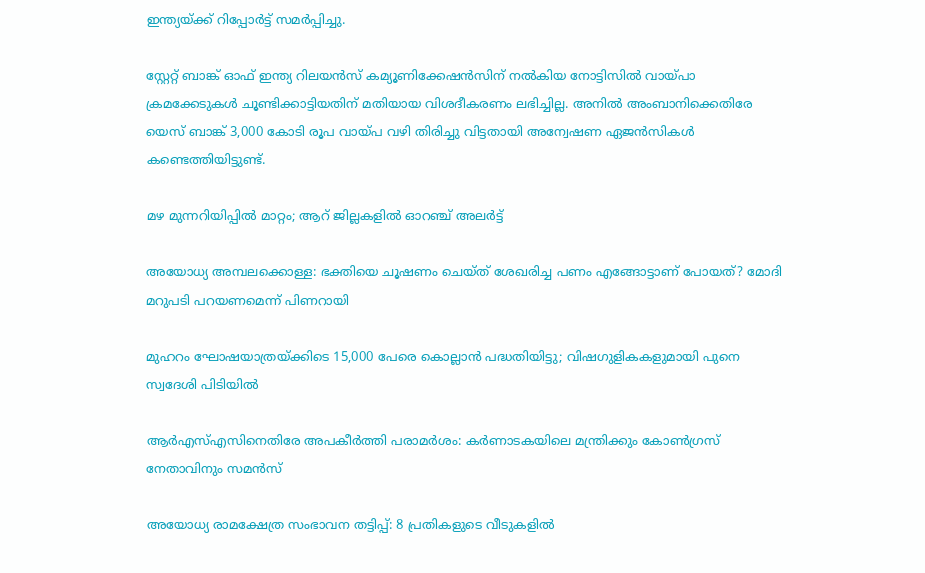ഇന്ത്യയ്ക്ക് റിപ്പോർട്ട് സമർപ്പിച്ചു.

സ്റ്റേറ്റ് ബാങ്ക് ഓഫ് ഇന്ത്യ റിലയൻസ് കമ്യൂണിക്കേഷൻസിന് നൽകിയ നോട്ടിസിൽ വായ്പാ ക്രമക്കേടുകൾ ചൂണ്ടിക്കാട്ടിയതിന് മതിയായ വിശദീകരണം ലഭിച്ചില്ല. അനിൽ അംബാനിക്കെതിരേ യെസ് ബാങ്ക് 3,000 കോടി രൂപ വായ്പ വഴി തിരിച്ചു വിട്ടതായി അന്വേഷണ ഏജൻസികൾ കണ്ടെത്തിയിട്ടുണ്ട്.

മഴ മുന്നറിയിപ്പിൽ മാറ്റം; ആറ് ജില്ലകളിൽ ഓറഞ്ച് അലർട്ട്

അയോധ്യ അമ്പലക്കൊള്ള: ഭക്തിയെ ചൂഷണം ചെയ്ത് ശേഖരിച്ച പണം എങ്ങോട്ടാണ് പോയത്? മോദി മറുപടി പറയണമെന്ന് പിണറായി

മുഹറം ഘോഷയാത്രയ്ക്കിടെ 15,000 പേരെ കൊല്ലാൻ പദ്ധതിയിട്ടു; വിഷഗുളികകളുമായി പുനെ സ്വദേശി പിടിയിൽ

ആർഎസ്എസിനെതിരേ അപകീർത്തി പരാമർശം: കർണാടകയിലെ മന്ത്രിക്കും കോൺഗ്രസ് നേതാവിനും സമൻസ്

അയോധ്യ രാമക്ഷേത്ര സംഭാവന തട്ടിപ്പ്: 8 പ്രതികളുടെ വീടുകളിൽ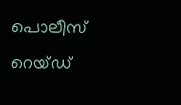പൊലീസ് റെയ്ഡ്